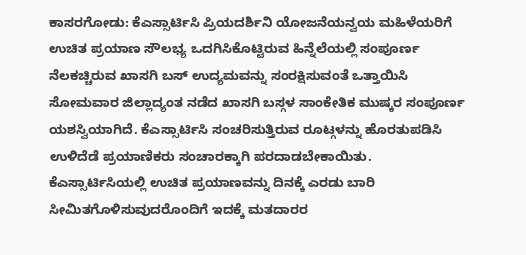ಕಾಸರಗೋಡು: ಕೆಎಸ್ಸಾರ್ಟಿಸಿ ಪ್ರಿಯದರ್ಶಿನಿ ಯೋಜನೆಯನ್ವಯ ಮಹಿಳೆಯರಿಗೆ ಉಚಿತ ಪ್ರಯಾಣ ಸೌಲಭ್ಯ ಒದಗಿಸಿಕೊಟ್ಟಿರುವ ಹಿನ್ನೆಲೆಯಲ್ಲಿ ಸಂಪೂರ್ಣ ನೆಲಕಚ್ಚಿರುವ ಖಾಸಗಿ ಬಸ್ ಉದ್ಯಮವನ್ನು ಸಂರಕ್ಷಿಸುವಂತೆ ಒತ್ತಾಯಿಸಿ ಸೋಮವಾರ ಜಿಲ್ಲಾದ್ಯಂತ ನಡೆದ ಖಾಸಗಿ ಬಸ್ಗಳ ಸಾಂಕೇತಿಕ ಮುಷ್ಕರ ಸಂಪೂರ್ಣ ಯಶಸ್ವಿಯಾಗಿದೆ. ಕೆಎಸ್ಸಾರ್ಟಿಸಿ ಸಂಚರಿಸುತ್ತಿರುವ ರೂಟ್ಗಳನ್ನು ಹೊರತುಪಡಿಸಿ ಉಳಿದೆಡೆ ಪ್ರಯಾಣಿಕರು ಸಂಚಾರಕ್ಕಾಗಿ ಪರದಾಡಬೇಕಾಯಿತು.
ಕೆಎಸ್ಸಾರ್ಟಿಸಿಯಲ್ಲಿ ಉಚಿತ ಪ್ರಯಾಣವನ್ನು ದಿನಕ್ಕೆ ಎರಡು ಬಾರಿ ಸೀಮಿತಗೊಳಿಸುವುದರೊಂದಿಗೆ ಇದಕ್ಕೆ ಮತದಾರರ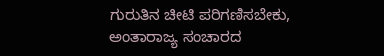ಗುರುತಿನ ಚೀಟಿ ಪರಿಗಣಿಸಬೇಕು, ಅಂತಾರಾಜ್ಯ ಸಂಚಾರದ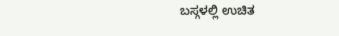ಬಸ್ಗಳಲ್ಲಿ ಉಚಿತ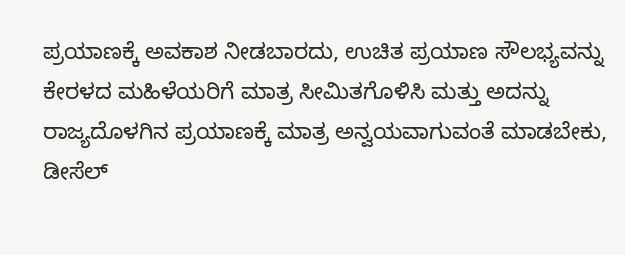ಪ್ರಯಾಣಕ್ಕೆ ಅವಕಾಶ ನೀಡಬಾರದು, ಉಚಿತ ಪ್ರಯಾಣ ಸೌಲಭ್ಯವನ್ನು ಕೇರಳದ ಮಹಿಳೆಯರಿಗೆ ಮಾತ್ರ ಸೀಮಿತಗೊಳಿಸಿ ಮತ್ತು ಅದನ್ನು ರಾಜ್ಯದೊಳಗಿನ ಪ್ರಯಾಣಕ್ಕೆ ಮಾತ್ರ ಅನ್ವಯವಾಗುವಂತೆ ಮಾಡಬೇಕು, ಡೀಸೆಲ್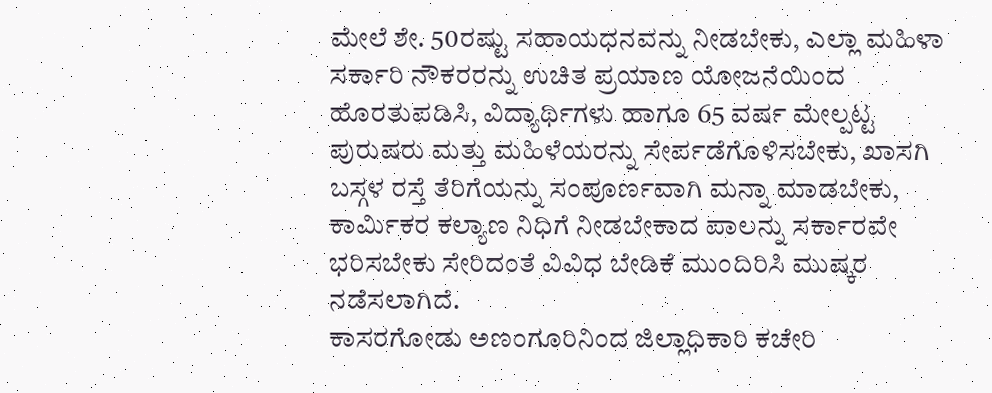ಮೇಲೆ ಶೇ. 50ರಷ್ಟು ಸಹಾಯಧನವನ್ನು ನೀಡಬೇಕು, ಎಲ್ಲಾ ಮಹಿಳಾ ಸರ್ಕಾರಿ ನೌಕರರನ್ನು ಉಚಿತ ಪ್ರಯಾಣ ಯೋಜನೆಯಿಂದ ಹೊರತುಪಡಿಸಿ, ವಿದ್ಯಾರ್ಥಿಗಳು ಹಾಗೂ 65 ವರ್ಷ ಮೇಲ್ಪಟ್ಟ ಪುರುಷರು ಮತ್ತು ಮಹಿಳೆಯರನ್ನು ಸೇರ್ಪಡೆಗೊಳಿಸಬೇಕು, ಖಾಸಗಿ ಬಸ್ಗಳ ರಸ್ತೆ ತೆರಿಗೆಯನ್ನು ಸಂಪೂರ್ಣವಾಗಿ ಮನ್ನಾ ಮಾಡಬೇಕು, ಕಾರ್ಮಿಕರ ಕಲ್ಯಾಣ ನಿಧಿಗೆ ನೀಡಬೇಕಾದ ಪಾಲನ್ನು ಸರ್ಕಾರವೇ ಭರಿಸಬೇಕು ಸೇರಿದಂತೆ ವಿವಿಧ ಬೇಡಿಕೆ ಮುಂದಿರಿಸಿ ಮುಷ್ಕರ ನಡೆಸಲಾಗಿದೆ.
ಕಾಸರಗೋಡು ಅಣಂಗೂರಿನಿಂದ ಜಿಲ್ಲಾಧಿಕಾರಿ ಕಚೇರಿ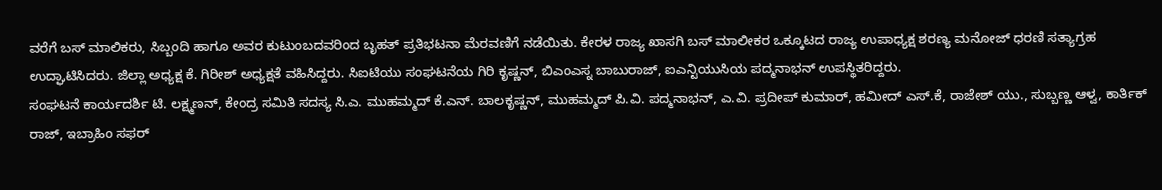ವರೆಗೆ ಬಸ್ ಮಾಲಿಕರು, ಸಿಬ್ಬಂದಿ ಹಾಗೂ ಅವರ ಕುಟುಂಬದವರಿಂದ ಬೃಹತ್ ಪ್ರತಿಭಟನಾ ಮೆರವಣಿಗೆ ನಡೆಯಿತು. ಕೇರಳ ರಾಜ್ಯ ಖಾಸಗಿ ಬಸ್ ಮಾಲೀಕರ ಒಕ್ಕೂಟದ ರಾಜ್ಯ ಉಪಾಧ್ಯಕ್ಷ ಶರಣ್ಯ ಮನೋಜ್ ಧರಣಿ ಸತ್ಯಾಗ್ರಹ ಉದ್ಘಾಟಿಸಿದರು. ಜಿಲ್ಲಾ ಅಧ್ಯಕ್ಷ ಕೆ. ಗಿರೀಶ್ ಅಧ್ಯಕ್ಷತೆ ವಹಿಸಿದ್ದರು. ಸಿಐಟಿಯು ಸಂಘಟನೆಯ ಗಿರಿ ಕೃಷ್ಣನ್, ಬಿಎಂಎಸ್ನ ಬಾಬುರಾಜ್, ಐಎನ್ಟಿಯುಸಿಯ ಪದ್ಮನಾಭನ್ ಉಪಸ್ಥಿತರಿದ್ದರು.
ಸಂಘಟನೆ ಕಾರ್ಯದರ್ಶಿ ಟಿ. ಲಕ್ಷ್ಮಣನ್, ಕೇಂದ್ರ ಸಮಿತಿ ಸದಸ್ಯ ಸಿ.ಎ. ಮುಹಮ್ಮದ್ ಕೆ.ಎನ್. ಬಾಲಕೃಷ್ಣನ್, ಮುಹಮ್ಮದ್ ಪಿ.ವಿ. ಪದ್ಮನಾಭನ್, ಎ.ವಿ. ಪ್ರದೀಪ್ ಕುಮಾರ್, ಹಮೀದ್ ಎಸ್.ಕೆ, ರಾಜೇಶ್ ಯು., ಸುಬ್ಬಣ್ಣ ಆಳ್ವ, ಕಾರ್ತಿಕ್ ರಾಜ್, ಇಬ್ರಾಹಿಂ ಸಫರ್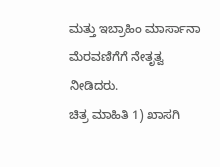ಮತ್ತು ಇಬ್ರಾಹಿಂ ಮಾರ್ಸಾನಾ ಮೆರವಣಿಗೆಗೆ ನೇತೃತ್ವ ನೀಡಿದರು.
ಚಿತ್ರ ಮಾಹಿತಿ 1) ಖಾಸಗಿ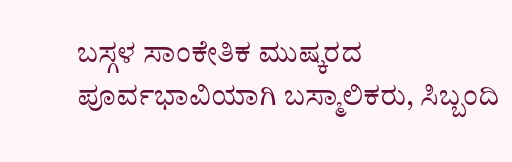ಬಸ್ಗಳ ಸಾಂಕೇತಿಕ ಮುಷ್ಕರದ ಪೂರ್ವಭಾವಿಯಾಗಿ ಬಸ್ಮಾಲಿಕರು, ಸಿಬ್ಬಂದಿ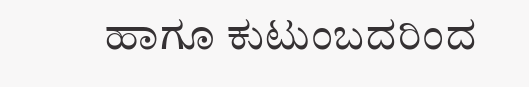ಹಾಗೂ ಕುಟುಂಬದರಿಂದ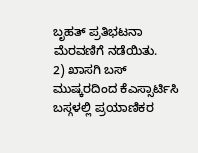ಬೃಹತ್ ಪ್ರತಿಭಟನಾ ಮೆರವಣಿಗೆ ನಡೆಯಿತು.
2) ಖಾಸಗಿ ಬಸ್ ಮುಷ್ಕರದಿಂದ ಕೆಎಸ್ಸಾರ್ಟಿಸಿ ಬಸ್ಗಳಲ್ಲಿ ಪ್ರಯಾಣಿಕರ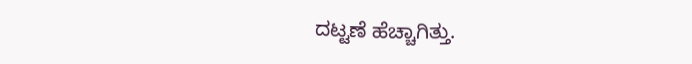ದಟ್ಟಣೆ ಹೆಚ್ಚಾಗಿತ್ತು.